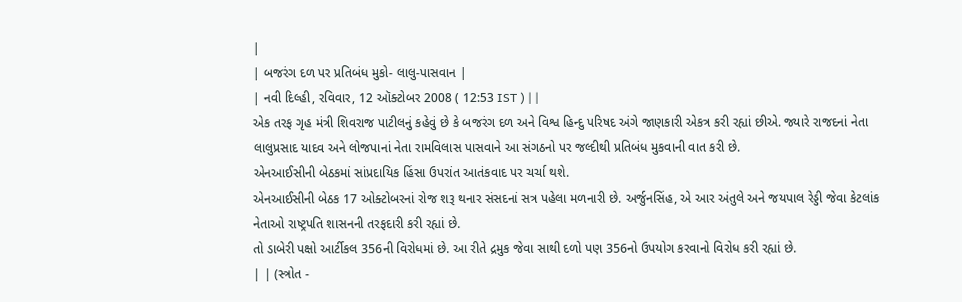|
| બજરંગ દળ પર પ્રતિબંધ મુકો- લાલુ-પાસવાન |
| નવી દિલ્હી, રવિવાર, 12 ઑક્ટોબર 2008 ( 12:53 IST ) | |
એક તરફ ગૃહ મંત્રી શિવરાજ પાટીલનું કહેવું છે કે બજરંગ દળ અને વિશ્વ હિન્દુ પરિષદ અંગે જાણકારી એકત્ર કરી રહ્યાં છીએ. જ્યારે રાજદનાં નેતા લાલુપ્રસાદ યાદવ અને લોજપાનાં નેતા રામવિલાસ પાસવાને આ સંગઠનો પર જલ્દીથી પ્રતિબંધ મુકવાની વાત કરી છે.
એનઆઈસીની બેઠકમાં સાંપ્રદાયિક હિંસા ઉપરાંત આતંકવાદ પર ચર્ચા થશે.
એનઆઈસીની બેઠક 17 ઓક્ટોબરનાં રોજ શરૂ થનાર સંસદનાં સત્ર પહેલા મળનારી છે. અર્જુનસિંહ, એ આર અંતુલે અને જયપાલ રેડ્ડી જેવા કેટલાંક નેતાઓ રાષ્ટ્રપતિ શાસનની તરફદારી કરી રહ્યાં છે.
તો ડાબેરી પક્ષો આર્ટીકલ 356ની વિરોધમાં છે. આ રીતે દ્રમુક જેવા સાથી દળો પણ 356નો ઉપયોગ કરવાનો વિરોધ કરી રહ્યાં છે.
| | (સ્ત્રોત -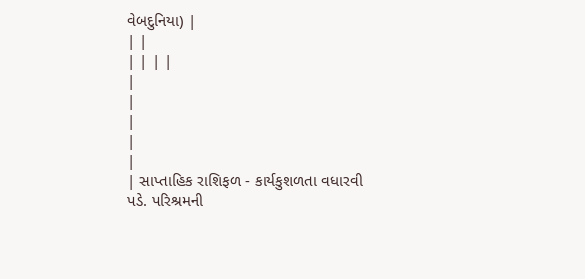વેબદુનિયા) |
| |
| | | |
|
|
|
|
|
| સાપ્તાહિક રાશિફળ - કાર્યકુશળતા વધારવી પડે. પરિશ્રમની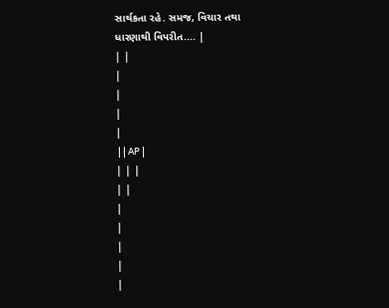સાર્થકતા રહે. સમજ, વિચાર તથા ધારણાથી વિપરીત.... |
| |
|
|
|
|
 | | AP |
| | |
| |
|
|
|
|
|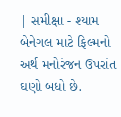| સમીક્ષા - શ્યામ બેનેગલ માટે ફિલ્મનો અર્થ મનોરંજન ઉપરાંત ઘણો બધો છે.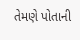તેમણે પોતાની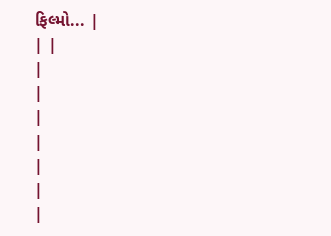ફિલ્મો... |
| |
|
|
|
|
|
|
|